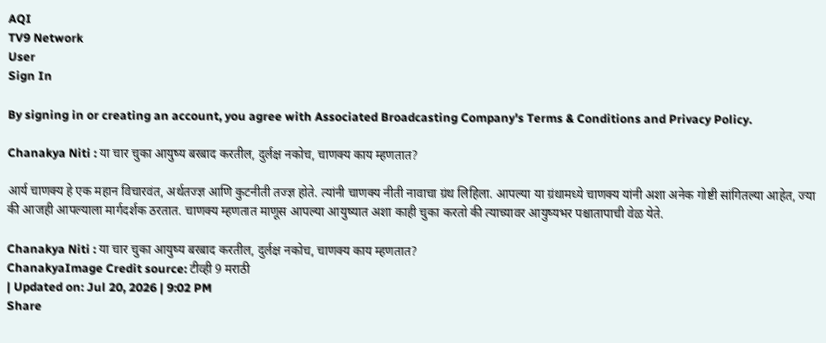AQI
TV9 Network
User
Sign In

By signing in or creating an account, you agree with Associated Broadcasting Company's Terms & Conditions and Privacy Policy.

Chanakya Niti : या चार चुका आयुष्य बरबाद करतील, दुर्लक्ष नकोच, चाणक्य काय म्हणतात?

आर्य चाणक्य हे एक महान विचारवंत, अर्थतज्ज्ञ आणि कुटनीती तज्ज्ञ होते. त्यांनी चाणक्य नीती नावाचा ग्रंथ लिहिला. आपल्या या ग्रंथामध्ये चाणक्य यांनी अशा अनेक गोष्टी सांगितल्या आहेत, ज्या की आजही आपल्याला मार्गदर्शक ठरतात. चाणक्य म्हणतात माणूस आपल्या आयुष्यात अशा काही चुका करतो की त्याच्यावर आयुष्यभर पश्चातापाची वेळ येते.

Chanakya Niti : या चार चुका आयुष्य बरबाद करतील, दुर्लक्ष नकोच, चाणक्य काय म्हणतात?
ChanakyaImage Credit source: टीव्ही 9 मराठी
| Updated on: Jul 20, 2026 | 9:02 PM
Share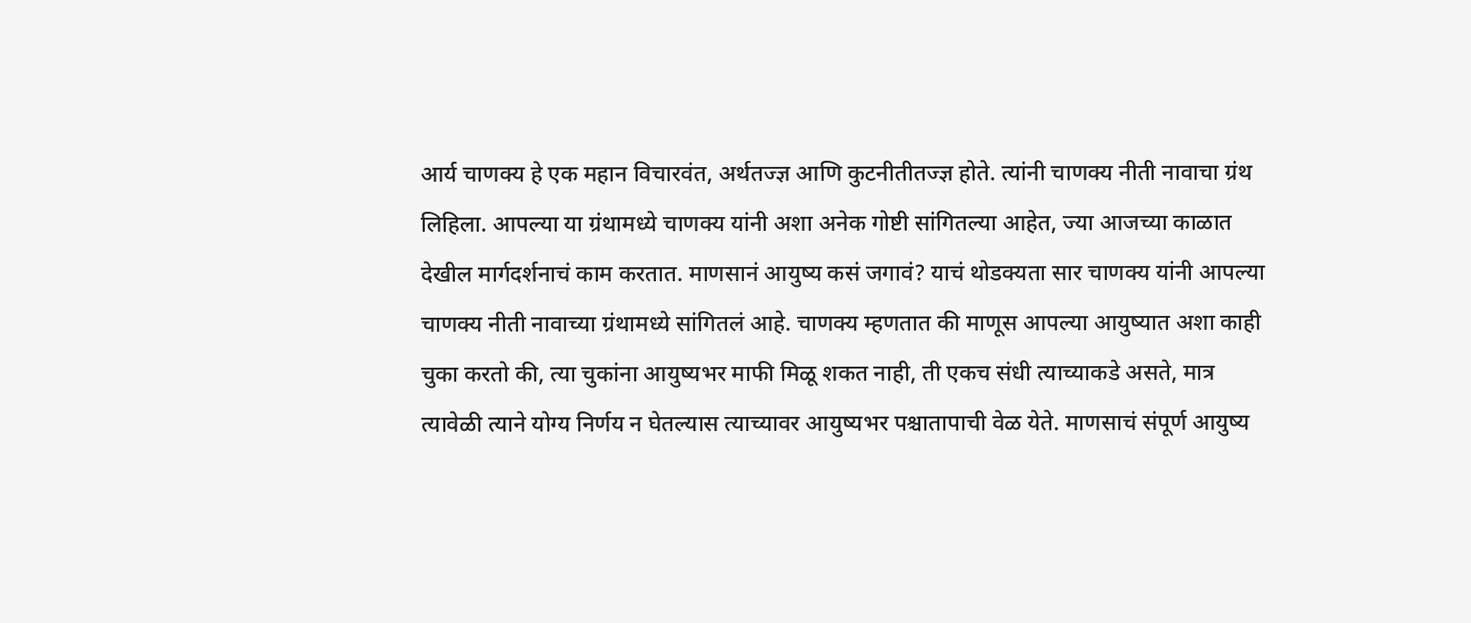आर्य चाणक्य हे एक महान विचारवंत, अर्थतज्ज्ञ आणि कुटनीतीतज्ज्ञ होते. त्यांनी चाणक्य नीती नावाचा ग्रंथ लिहिला. आपल्या या ग्रंथामध्ये चाणक्य यांनी अशा अनेक गोष्टी सांगितल्या आहेत, ज्या आजच्या काळात देखील मार्गदर्शनाचं काम करतात. माणसानं आयुष्य कसं जगावं? याचं थोडक्यता सार चाणक्य यांनी आपल्या चाणक्य नीती नावाच्या ग्रंथामध्ये सांगितलं आहे. चाणक्य म्हणतात की माणूस आपल्या आयुष्यात अशा काही चुका करतो की, त्या चुकांना आयुष्यभर माफी मिळू शकत नाही, ती एकच संधी त्याच्याकडे असते, मात्र त्यावेळी त्याने योग्य निर्णय न घेतल्यास त्याच्यावर आयुष्यभर पश्चातापाची वेळ येते. माणसाचं संपूर्ण आयुष्य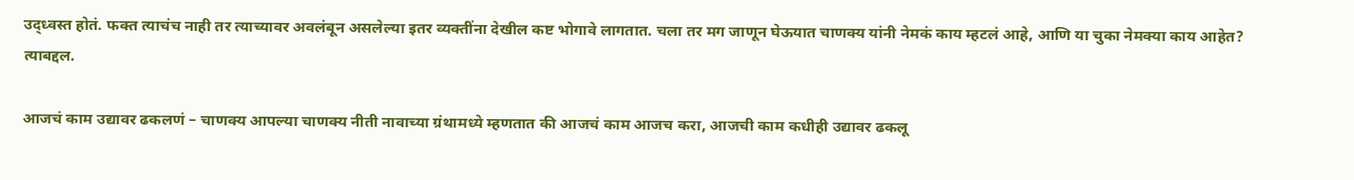उद्ध्वस्त होतं. फक्त त्याचंच नाही तर त्याच्यावर अवलंबून असलेल्या इतर व्यक्तींना देखील कष्ट भोगावे लागतात. चला तर मग जाणून घेऊयात चाणक्य यांनी नेमकं काय म्हटलं आहे, आणि या चुका नेमक्या काय आहेत? त्याबद्दल.

आजचं काम उद्यावर ढकलणं – चाणक्य आपल्या चाणक्य नीती नावाच्या ग्रंथामध्ये म्हणतात की आजचं काम आजच करा, आजची काम कधीही उद्यावर ढकलू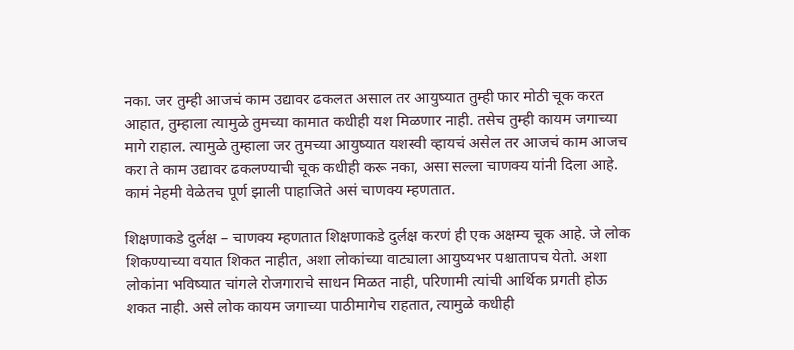नका. जर तुम्ही आजचं काम उद्यावर ढकलत असाल तर आयुष्यात तुम्ही फार मोठी चूक करत आहात, तुम्हाला त्यामुळे तुमच्या कामात कधीही यश मिळणार नाही. तसेच तुम्ही कायम जगाच्या मागे राहाल. त्यामुळे तुम्हाला जर तुमच्या आयुष्यात यशस्वी व्हायचं असेल तर आजचं काम आजच करा ते काम उद्यावर ढकलण्याची चूक कधीही करू नका, असा सल्ला चाणक्य यांनी दिला आहे. कामं नेहमी वेळेतच पूर्ण झाली पाहाजिते असं चाणक्य म्हणतात.

शिक्षणाकडे दुर्लक्ष – चाणक्य म्हणतात शिक्षणाकडे दुर्लक्ष करणं ही एक अक्षम्य चूक आहे. जे लोक शिकण्याच्या वयात शिकत नाहीत, अशा लोकांच्या वाट्याला आयुष्यभर पश्चातापच येतो. अशा लोकांना भविष्यात चांगले रोजगाराचे साधन मिळत नाही, परिणामी त्यांची आर्थिक प्रगती होऊ शकत नाही. असे लोक कायम जगाच्या पाठीमागेच राहतात, त्यामुळे कधीही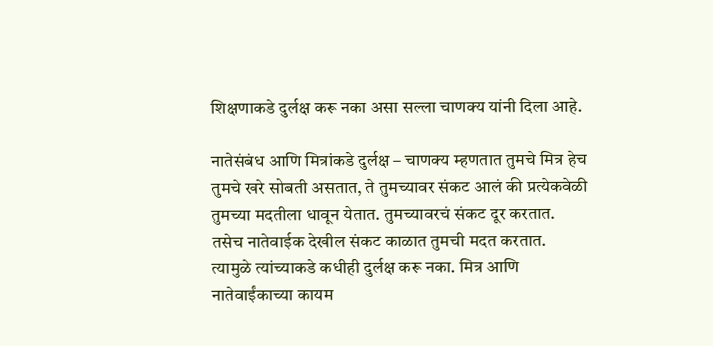शिक्षणाकडे दुर्लक्ष करू नका असा सल्ला चाणक्य यांनी दिला आहे.

नातेसंबंध आणि मित्रांकडे दुर्लक्ष – चाणक्य म्हणतात तुमचे मित्र हेच तुमचे खरे सोबती असतात, ते तुमच्यावर संकट आलं की प्रत्येकवेळी तुमच्या मदतीला धावून येतात. तुमच्यावरचं संकट दूर करतात. तसेच नातेवाईक देखील संकट काळात तुमची मदत करतात. त्यामुळे त्यांच्याकडे कधीही दुर्लक्ष करू नका. मित्र आणि नातेवाईंकाच्या कायम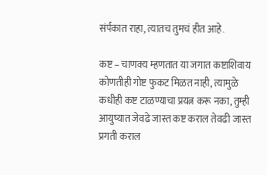संर्पकात राहा, त्यातच तुमचं हीत आहे.

कष्ट – चाणक्य म्हणतात या जगात कष्टाशिवाय कोणतीही गोष्ट फुकट मिळत नाही, त्यामुळे कधीही कष्ट टाळण्याचा प्रयत्न करू नका, तुम्ही आयुष्यात जेवढे जास्त कष्ट कराल तेवढी जास्त प्रगती कराल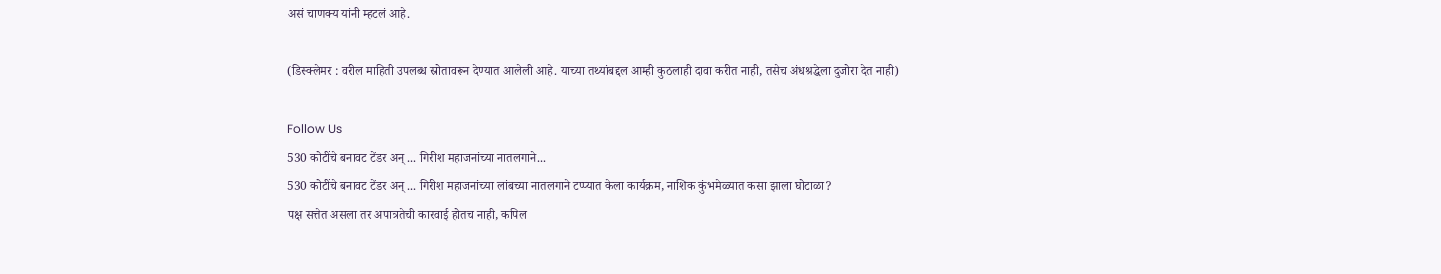असं चाणक्य यांनी म्हटलं आहे.

(डिस्क्लेमर : वरील माहिती उपलब्ध स्रोतावरून देण्यात आलेली आहे. याच्या तथ्यांबद्दल आम्ही कुठलाही दावा करीत नाही, तसेच अंधश्रद्धेला दुजोरा देत नाही)

Follow Us
530 कोटींचे बनावट टेंडर अन् ... गिरीश महाजनांच्या नातलगाने...
530 कोटींचे बनावट टेंडर अन् ... गिरीश महाजनांच्या लांबच्या नातलगाने टप्प्यात केला कार्यक्रम, नाशिक कुंभमेळ्यात कसा झाला घोटाळा?
पक्ष सत्तेत असला तर अपात्रतेची कारवाई होतच नाही, कपिल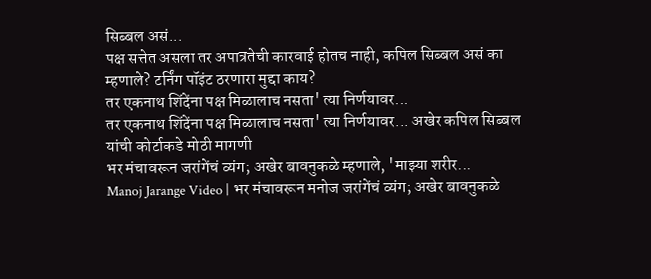सिब्बल असं...
पक्ष सत्तेत असला तर अपात्रतेची कारवाई होतच नाही, कपिल सिब्बल असं का म्हणाले? टर्निंग पॉइंट ठरणारा मुद्दा काय?
तर एकनाथ शिंदेंना पक्ष मिळालाच नसता' त्या निर्णयावर...
तर एकनाथ शिंदेंना पक्ष मिळालाच नसता' त्या निर्णयावर... अखेर कपिल सिब्बल यांची कोर्टाकडे मोठी मागणी
भर मंचावरून जरांगेंचं व्यंग; अखेर बावनुकळे म्हणाले, 'माझ्या शरीर...
Manoj Jarange Video | भर मंचावरून मनोज जरांगेंचं व्यंग; अखेर बावनुकळे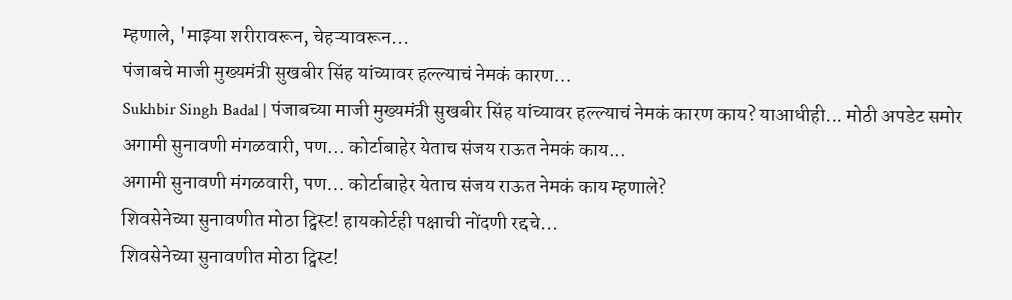म्हणाले, 'माझ्या शरीरावरून, चेहऱ्यावरून...
पंजाबचे माजी मुख्यमंत्री सुखबीर सिंह यांच्यावर हल्ल्याचं नेमकं कारण...
Sukhbir Singh Badal | पंजाबच्या माजी मुख्यमंत्री सुखबीर सिंह यांच्यावर हल्ल्याचं नेमकं कारण काय? याआधीही... मोठी अपडेट समोर
अगामी सुनावणी मंगळवारी, पण... कोर्टाबाहेर येताच संजय राऊत नेमकं काय...
अगामी सुनावणी मंगळवारी, पण... कोर्टाबाहेर येताच संजय राऊत नेमकं काय म्हणाले?
शिवसेनेच्या सुनावणीत मोठा ट्विस्ट! हायकोर्टही पक्षाची नोंदणी रद्दचे...
शिवसेनेच्या सुनावणीत मोठा ट्विस्ट!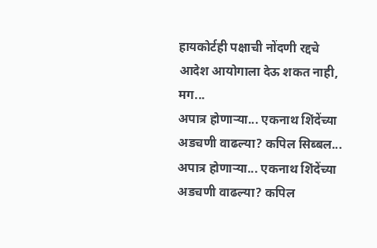हायकोर्टही पक्षाची नोंदणी रद्दचे आदेश आयोगाला देऊ शकत नाही, मग...
अपात्र होणाऱ्या... एकनाथ शिंदेंच्या अडचणी वाढल्या? कपिल सिब्बल...
अपात्र होणाऱ्या... एकनाथ शिंदेंच्या अडचणी वाढल्या? कपिल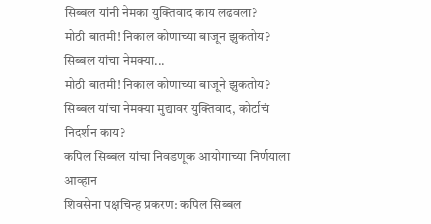सिब्बल यांनी नेमका युक्तिवाद काय लढवला?
मोठी बातमी! निकाल कोणाच्या बाजून झुकतोय? सिब्बल यांचा नेमक्या...
मोठी बातमी! निकाल कोणाच्या बाजूने झुकतोय? सिब्बल यांचा नेमक्या मुद्यावर युक्तिवाद, कोर्टाचं निदर्शन काय?
कपिल सिब्बल यांचा निवडणूक आयोगाच्या निर्णयाला आव्हान
शिवसेना पक्षचिन्ह प्रकरण: कपिल सिब्बल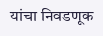यांचा निवडणूक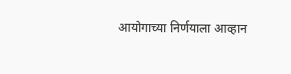आयोगाच्या निर्णयाला आव्हान